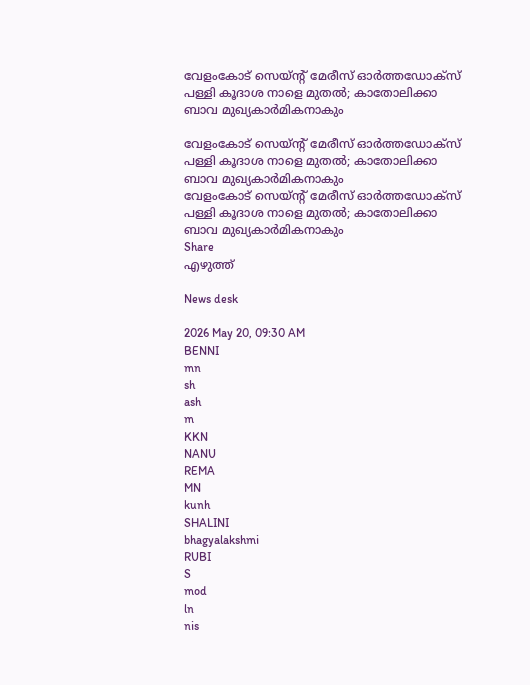വേളംകോട് സെയ്ന്റ് മേരീസ് ഓർത്തഡോക്‌സ് പള്ളി കൂദാശ നാളെ മുതൽ; കാതോലിക്കാ ബാവ മുഖ്യകാർമികനാകും

വേളംകോട് സെയ്ന്റ് മേരീസ് ഓർത്തഡോക്‌സ് പള്ളി കൂദാശ നാളെ മുതൽ; കാതോലിക്കാ ബാവ മുഖ്യകാർമികനാകും
വേളംകോട് സെയ്ന്റ് മേരീസ് ഓർത്തഡോക്‌സ് പള്ളി കൂദാശ നാളെ മുതൽ; കാതോലിക്കാ ബാവ മുഖ്യകാർമികനാകും
Share
എഴുത്ത്

News desk

2026 May 20, 09:30 AM
BENNI
mn
sh
ash
m
KKN
NANU
REMA
MN
kunh
SHALINI
bhagyalakshmi
RUBI
S
mod
ln
nis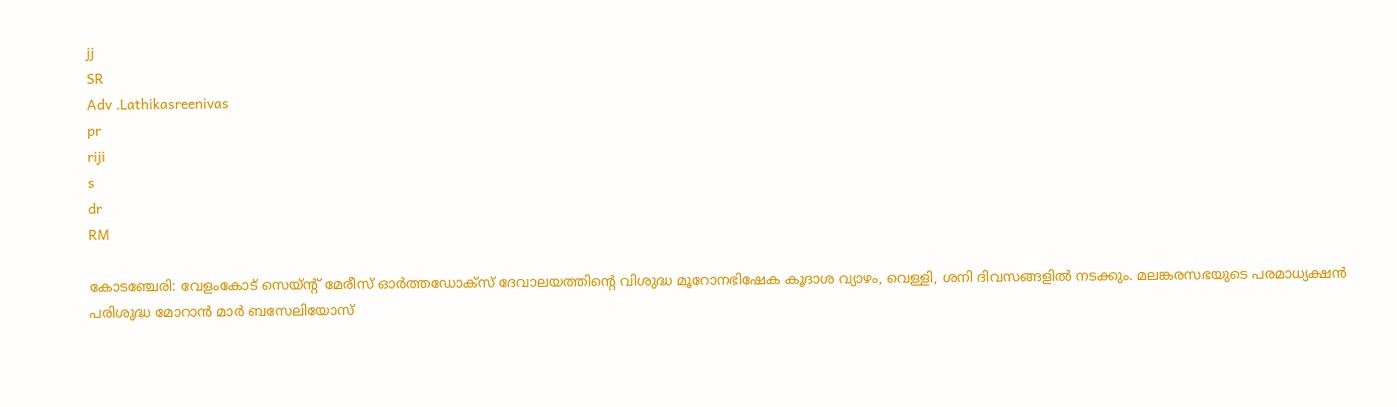jj
SR
Adv .Lathikasreenivas
pr
riji
s
dr
RM

കോടഞ്ചേരി: വേളംകോട് സെയ്ന്റ് മേരീസ് ഓർത്തഡോക്സ് ദേവാലയത്തിന്റെ വിശുദ്ധ മൂറോനഭിഷേക കൂദാശ വ്യാഴം, വെള്ളി, ശനി ദിവസങ്ങളിൽ നടക്കും. മലങ്കരസഭയുടെ പരമാധ്യക്ഷൻ പരിശുദ്ധ മോറാൻ മാർ ബസേലിയോസ്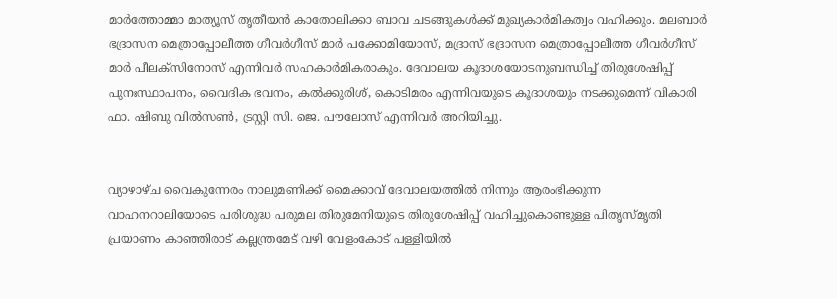മാർത്തോമ്മാ മാത്യൂസ് തൃതീയൻ കാതോലിക്കാ ബാവ ചടങ്ങുകൾക്ക് മുഖ്യകാർമികത്വം വഹിക്കും. മലബാർ ഭദ്രാസന മെത്രാപ്പോലീത്ത ഗീവർഗീസ് മാർ പക്കോമിയോസ്, മദ്രാസ് ഭദ്രാസന മെത്രാപ്പോലീത്ത ഗീവർഗീസ് മാർ പീലക്‌സിനോസ് എന്നിവർ സഹകാർമികരാകും. ദേവാലയ കൂദാശയോടനുബന്ധിച്ച് തിരുശേഷിപ്പ് പുനഃസ്ഥാപനം, വൈദിക ഭവനം, കൽക്കുരിശ്, കൊടിമരം എന്നിവയുടെ കൂദാശയും നടക്കുമെന്ന് വികാരി ഫാ. ഷിബു വിൽസൺ, ട്രസ്റ്റി സി. ജെ. പൗലോസ് എന്നിവർ അറിയിച്ചു.


വ്യാഴാഴ്ച വൈകുന്നേരം നാലുമണിക്ക് മൈക്കാവ് ദേവാലയത്തിൽ നിന്നും ആരംഭിക്കുന്ന വാഹനറാലിയോടെ പരിശുദ്ധ പരുമല തിരുമേനിയുടെ തിരുശേഷിപ്പ് വഹിച്ചുകൊണ്ടുള്ള പിതൃസ്മൃതി പ്രയാണം കാഞ്ഞിരാട് കല്ലന്ത്രമേട് വഴി വേളംകോട് പള്ളിയിൽ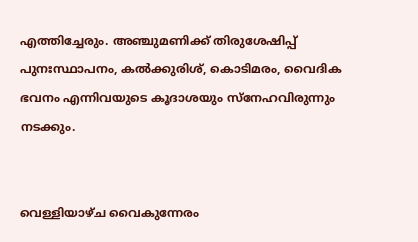എത്തിച്ചേരും. അഞ്ചുമണിക്ക് തിരുശേഷിപ്പ് പുനഃസ്ഥാപനം, കൽക്കുരിശ്, കൊടിമരം, വൈദിക ഭവനം എന്നിവയുടെ കൂദാശയും സ്നേഹവിരുന്നും നടക്കും.


വെള്ളിയാഴ്‌ച വൈകുന്നേരം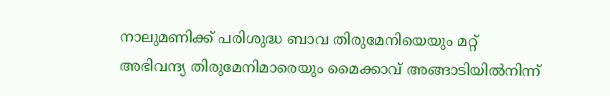നാലുമണിക്ക് പരിശുദ്ധ ബാവ തിരുമേനിയെയും മറ്റ് അഭിവന്ദ്യ തിരുമേനിമാരെയും മൈക്കാവ് അങ്ങാടിയിൽനിന്ന്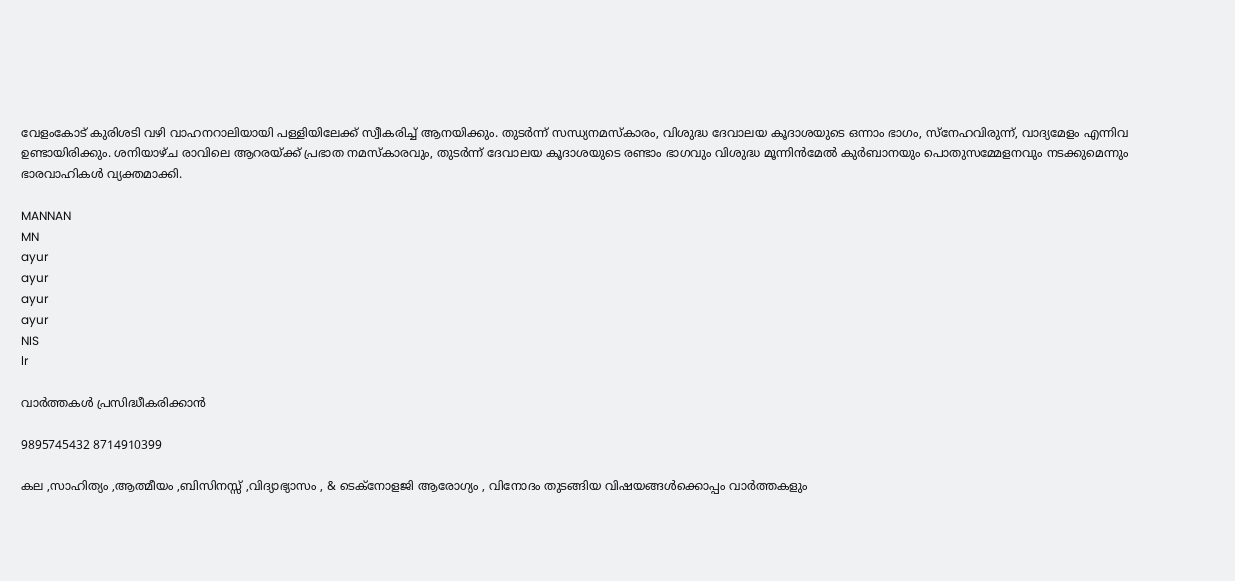വേളംകോട് കുരിശടി വഴി വാഹനറാലിയായി പള്ളിയിലേക്ക് സ്വീകരിച്ച് ആനയിക്കും. തുടർന്ന് സന്ധ്യനമസ്കാരം, വിശുദ്ധ ദേവാലയ കൂദാശയുടെ ഒന്നാം ഭാഗം, സ്നേഹവിരുന്ന്, വാദ്യമേളം എന്നിവ ഉണ്ടായിരിക്കും. ശനിയാഴ്‌ച രാവിലെ ആറരയ്ക്ക് പ്രഭാത നമസ്കാരവും, തുടർന്ന് ദേവാലയ കൂദാശയുടെ രണ്ടാം ഭാഗവും വിശുദ്ധ മൂന്നിൻമേൽ കുർബാനയും പൊതുസമ്മേളനവും നടക്കുമെന്നും ഭാരവാഹികൾ വ്യക്തമാക്കി.

MANNAN
MN
ayur
ayur
ayur
ayur
NIS
lr

വാർത്തകൾ പ്രസിദ്ധീകരിക്കാൻ

9895745432 8714910399

കല ,സാഹിത്യം ,ആത്മീയം ,ബിസിനസ്സ് ,വിദ്യാഭ്യാസം , & ടെക്‌നോളജി ആരോഗ്യം , വിനോദം തുടങ്ങിയ വിഷയങ്ങൾക്കൊപ്പം വാർത്തകളും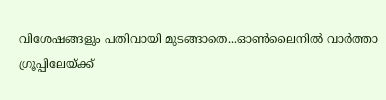വിശേഷങ്ങളും പതിവായി മുടങ്ങാതെ...ഓൺലൈനിൽ വാർത്താ ഗ്രൂപ്പിലേയ്ക്ക്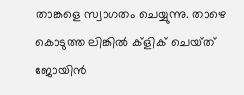താങ്കളെ സ്വാഗതം ചെയ്യുന്നു. താഴെ കൊടുത്ത ലിങ്കിൽ ക്ളിക് ചെയ്‌ത്‌ ജോയിൻ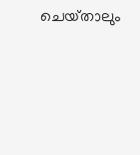ചെയ്‌താലും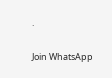.

Join WhatsApp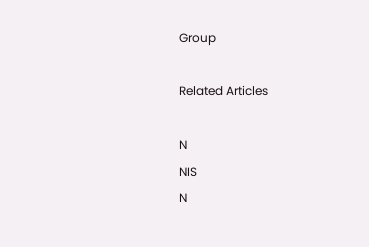Group

Related Articles

N
NIS
N